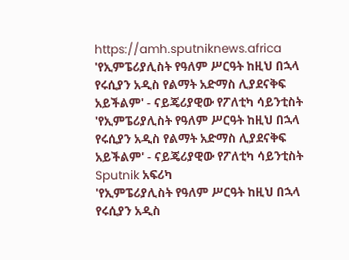https://amh.sputniknews.africa
'የኢምፔሪያሊስት የዓለም ሥርዓት ከዚህ በኋላ የሩሲያን አዲስ የልማት አድማስ ሊያደናቅፍ አይችልም' - ናይጄሪያዊው የፖለቲካ ሳይንቲስት
'የኢምፔሪያሊስት የዓለም ሥርዓት ከዚህ በኋላ የሩሲያን አዲስ የልማት አድማስ ሊያደናቅፍ አይችልም' - ናይጄሪያዊው የፖለቲካ ሳይንቲስት
Sputnik አፍሪካ
'የኢምፔሪያሊስት የዓለም ሥርዓት ከዚህ በኋላ የሩሲያን አዲስ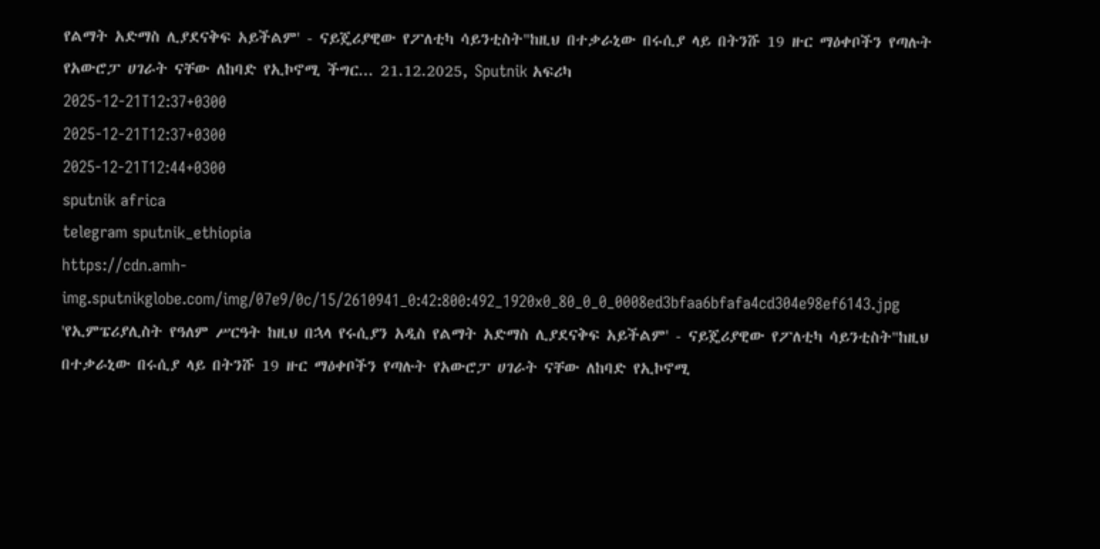የልማት አድማስ ሊያደናቅፍ አይችልም' - ናይጄሪያዊው የፖለቲካ ሳይንቲስት"ከዚህ በተቃራኒው በሩሲያ ላይ በትንሹ 19 ዙር ማዕቀቦችን የጣሉት የአውሮፓ ሀገራት ናቸው ለከባድ የኢኮኖሚ ችግር... 21.12.2025, Sputnik አፍሪካ
2025-12-21T12:37+0300
2025-12-21T12:37+0300
2025-12-21T12:44+0300
sputnik africa
telegram sputnik_ethiopia
https://cdn.amh-img.sputnikglobe.com/img/07e9/0c/15/2610941_0:42:800:492_1920x0_80_0_0_0008ed3bfaa6bfafa4cd304e98ef6143.jpg
'የኢምፔሪያሊስት የዓለም ሥርዓት ከዚህ በኋላ የሩሲያን አዲስ የልማት አድማስ ሊያደናቅፍ አይችልም' - ናይጄሪያዊው የፖለቲካ ሳይንቲስት"ከዚህ በተቃራኒው በሩሲያ ላይ በትንሹ 19 ዙር ማዕቀቦችን የጣሉት የአውሮፓ ሀገራት ናቸው ለከባድ የኢኮኖሚ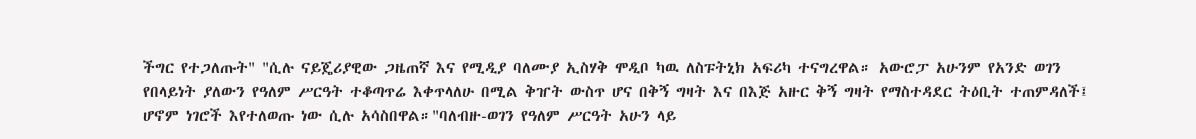ችግር የተጋለጡት" "ሲሉ ናይጄሪያዊው ጋዜጠኛ እና የሚዲያ ባለሙያ ኢስሃቅ ሞዲቦ ካዉ ለስፑትኒክ አፍሪካ ተናግረዋል። አውሮፓ አሁንም የአንድ ወገን የበላይነት ያለውን የዓለም ሥርዓት ተቆጣጥሬ እቀጥላለሁ በሚል ቅዠት ውስጥ ሆና በቅኝ ግዛት እና በእጅ አዙር ቅኝ ግዛት የማስተዳደር ትዕቢት ተጠምዳለች፤ ሆኖም ነገሮች እየተለወጡ ነው ሲሉ አሳስበዋል።"ባለብዙ-ወገን የዓለም ሥርዓት አሁን ላይ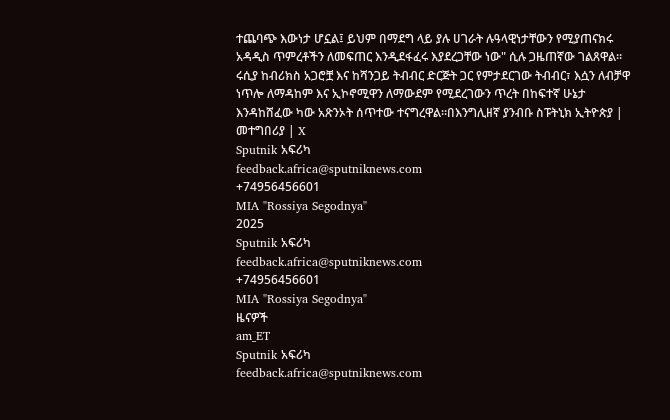ተጨባጭ እውነታ ሆኗል፤ ይህም በማደግ ላይ ያሉ ሀገራት ሉዓላዊነታቸውን የሚያጠናክሩ አዳዲስ ጥምረቶችን ለመፍጠር እንዲደፋፈሩ እያደረጋቸው ነው" ሲሉ ጋዜጠኛው ገልጸዋል። ሩሲያ ከብሪክስ አጋሮቿ እና ከሻንጋይ ትብብር ድርጅት ጋር የምታደርገው ትብብር፣ እሷን ለብቻዋ ነጥሎ ለማዳከም እና ኢኮኖሚዋን ለማውደም የሚደረገውን ጥረት በከፍተኛ ሁኔታ እንዳከሸፈው ካው አጽንኦት ሰጥተው ተናግረዋል።በእንግሊዘኛ ያንብቡ ስፑትኒክ ኢትዮጵያ | መተግበሪያ | X
Sputnik አፍሪካ
feedback.africa@sputniknews.com
+74956456601
MIA "Rossiya Segodnya"
2025
Sputnik አፍሪካ
feedback.africa@sputniknews.com
+74956456601
MIA "Rossiya Segodnya"
ዜናዎች
am_ET
Sputnik አፍሪካ
feedback.africa@sputniknews.com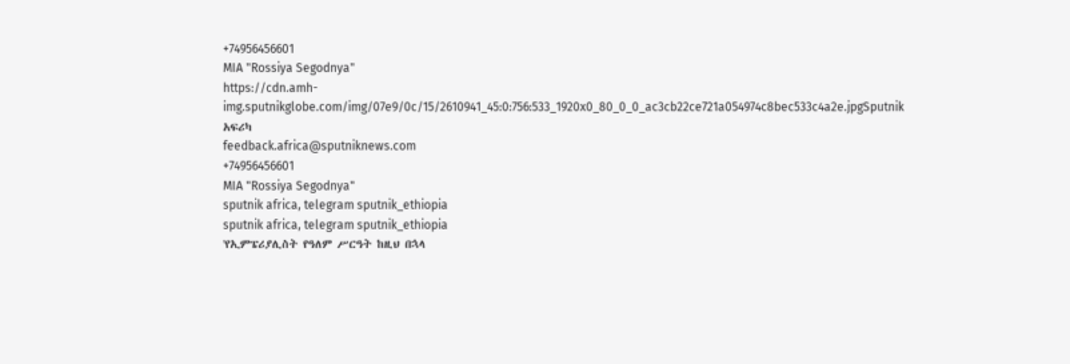+74956456601
MIA "Rossiya Segodnya"
https://cdn.amh-img.sputnikglobe.com/img/07e9/0c/15/2610941_45:0:756:533_1920x0_80_0_0_ac3cb22ce721a054974c8bec533c4a2e.jpgSputnik አፍሪካ
feedback.africa@sputniknews.com
+74956456601
MIA "Rossiya Segodnya"
sputnik africa, telegram sputnik_ethiopia
sputnik africa, telegram sputnik_ethiopia
'የኢምፔሪያሊስት የዓለም ሥርዓት ከዚህ በኋላ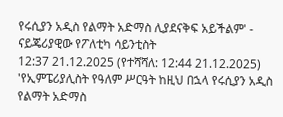የሩሲያን አዲስ የልማት አድማስ ሊያደናቅፍ አይችልም' - ናይጄሪያዊው የፖለቲካ ሳይንቲስት
12:37 21.12.2025 (የተሻሻለ: 12:44 21.12.2025) 'የኢምፔሪያሊስት የዓለም ሥርዓት ከዚህ በኋላ የሩሲያን አዲስ የልማት አድማስ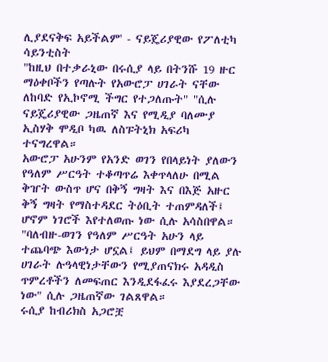ሊያደናቅፍ አይችልም' - ናይጄሪያዊው የፖለቲካ ሳይንቲስት
"ከዚህ በተቃራኒው በሩሲያ ላይ በትንሹ 19 ዙር ማዕቀቦችን የጣሉት የአውሮፓ ሀገራት ናቸው ለከባድ የኢኮኖሚ ችግር የተጋለጡት" "ሲሉ ናይጄሪያዊው ጋዜጠኛ እና የሚዲያ ባለሙያ ኢስሃቅ ሞዲቦ ካዉ ለስፑትኒክ አፍሪካ ተናግረዋል።
አውሮፓ አሁንም የአንድ ወገን የበላይነት ያለውን የዓለም ሥርዓት ተቆጣጥሬ እቀጥላለሁ በሚል ቅዠት ውስጥ ሆና በቅኝ ግዛት እና በእጅ አዙር ቅኝ ግዛት የማስተዳደር ትዕቢት ተጠምዳለች፤ ሆኖም ነገሮች እየተለወጡ ነው ሲሉ አሳስበዋል።
"ባለብዙ-ወገን የዓለም ሥርዓት አሁን ላይ ተጨባጭ እውነታ ሆኗል፤ ይህም በማደግ ላይ ያሉ ሀገራት ሉዓላዊነታቸውን የሚያጠናክሩ አዳዲስ ጥምረቶችን ለመፍጠር እንዲደፋፈሩ እያደረጋቸው ነው" ሲሉ ጋዜጠኛው ገልጸዋል።
ሩሲያ ከብሪክስ አጋሮቿ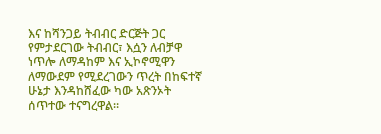እና ከሻንጋይ ትብብር ድርጅት ጋር የምታደርገው ትብብር፣ እሷን ለብቻዋ ነጥሎ ለማዳከም እና ኢኮኖሚዋን ለማውደም የሚደረገውን ጥረት በከፍተኛ ሁኔታ እንዳከሸፈው ካው አጽንኦት ሰጥተው ተናግረዋል።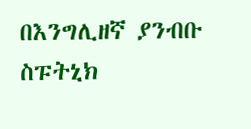በእንግሊዘኛ ያንብቡ
ስፑትኒክ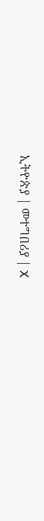ኢትዮጵያ | መተግበሪያ | X